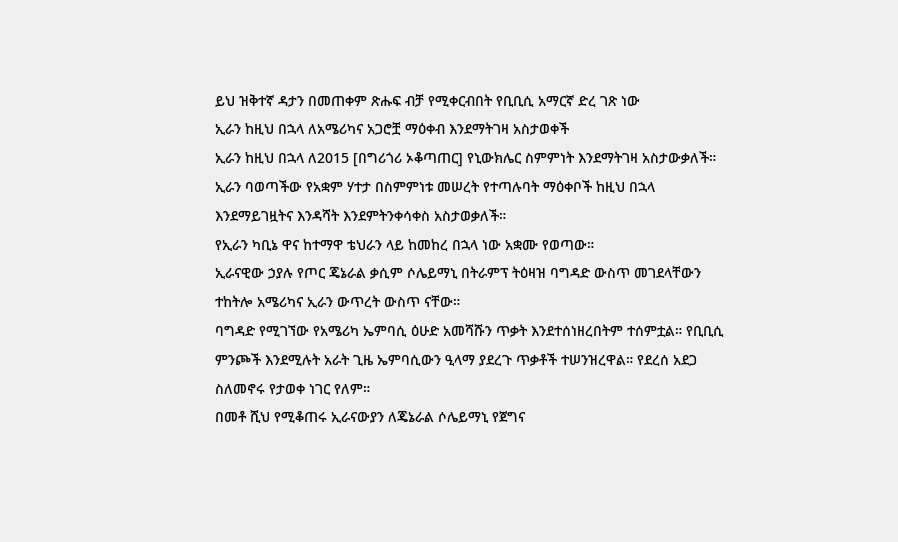ይህ ዝቅተኛ ዳታን በመጠቀም ጽሑፍ ብቻ የሚቀርብበት የቢቢሲ አማርኛ ድረ ገጽ ነው
ኢራን ከዚህ በኋላ ለአሜሪካና አጋሮቿ ማዕቀብ እንደማትገዛ አስታወቀች
ኢራን ከዚህ በኋላ ለ2015 [በግሪጎሪ ኦቆጣጠር] የኒውክሌር ስምምነት እንደማትገዛ አስታውቃለች።
ኢራን ባወጣችው የአቋም ሃተታ በስምምነቱ መሠረት የተጣሉባት ማዕቀቦች ከዚህ በኋላ እንደማይገዟትና እንዳሻት እንደምትንቀሳቀስ አስታወቃለች።
የኢራን ካቢኔ ዋና ከተማዋ ቴህራን ላይ ከመከረ በኋላ ነው አቋሙ የወጣው።
ኢራናዊው ኃያሉ የጦር ጄኔራል ቃሲም ሶሌይማኒ በትራምፕ ትዕዛዝ ባግዳድ ውስጥ መገደላቸውን ተከትሎ አሜሪካና ኢራን ውጥረት ውስጥ ናቸው።
ባግዳድ የሚገኘው የአሜሪካ ኤምባሲ ዕሁድ አመሻሹን ጥቃት እንደተሰነዘረበትም ተሰምቷል። የቢቢሲ ምንጮች እንደሚሉት አራት ጊዜ ኤምባሲውን ዒላማ ያደረጉ ጥቃቶች ተሠንዝረዋል። የደረሰ አደጋ ስለመኖሩ የታወቀ ነገር የለም።
በመቶ ሺህ የሚቆጠሩ ኢራናውያን ለጄኔራል ሶሌይማኒ የጀግና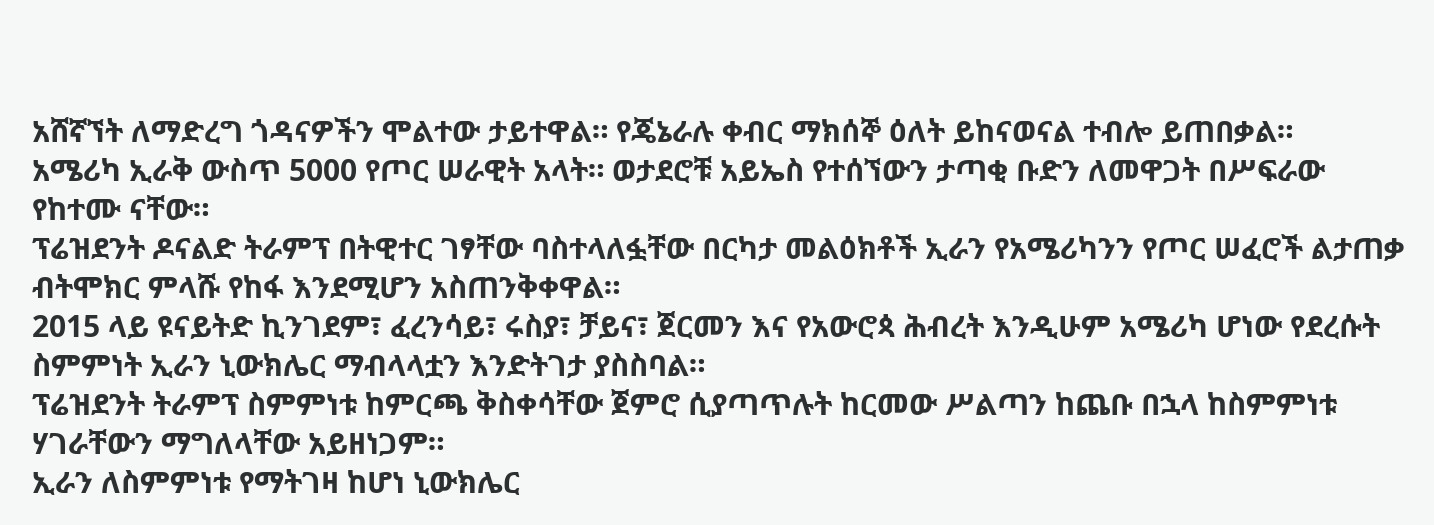አሸኛኘት ለማድረግ ጎዳናዎችን ሞልተው ታይተዋል። የጄኔራሉ ቀብር ማክሰኞ ዕለት ይከናወናል ተብሎ ይጠበቃል።
አሜሪካ ኢራቅ ውስጥ 5000 የጦር ሠራዊት አላት። ወታደሮቹ አይኤስ የተሰኘውን ታጣቂ ቡድን ለመዋጋት በሥፍራው የከተሙ ናቸው።
ፕሬዝደንት ዶናልድ ትራምፕ በትዊተር ገፃቸው ባስተላለፏቸው በርካታ መልዕክቶች ኢራን የአሜሪካንን የጦር ሠፈሮች ልታጠቃ ብትሞክር ምላሹ የከፋ እንደሚሆን አስጠንቅቀዋል።
2015 ላይ ዩናይትድ ኪንገደም፣ ፈረንሳይ፣ ሩስያ፣ ቻይና፣ ጀርመን እና የአውሮጳ ሕብረት እንዲሁም አሜሪካ ሆነው የደረሱት ስምምነት ኢራን ኒውክሌር ማብላላቷን እንድትገታ ያስስባል።
ፕሬዝደንት ትራምፕ ስምምነቱ ከምርጫ ቅስቀሳቸው ጀምሮ ሲያጣጥሉት ከርመው ሥልጣን ከጨቡ በኋላ ከስምምነቱ ሃገራቸውን ማግለላቸው አይዘነጋም።
ኢራን ለስምምነቱ የማትገዛ ከሆነ ኒውክሌር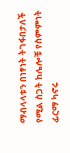ማብላላቱን በነፃነት ትገፋበታለች የሚል ስጋት ከሌሎቹ የስምምነት ፊርማ ካኖሩ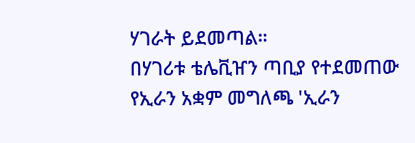ሃገራት ይደመጣል።
በሃገሪቱ ቴሌቪዠን ጣቢያ የተደመጠው የኢራን አቋም መግለጫ 'ኢራን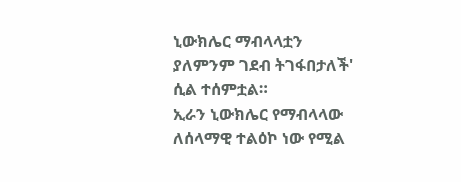ኒውክሌር ማብላላቷን ያለምንም ገደብ ትገፋበታለች' ሲል ተሰምቷል።
ኢራን ኒውክሌር የማብላላው ለሰላማዊ ተልዕኮ ነው የሚል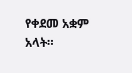የቀደመ አቋም አላት።